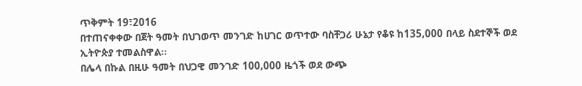ጥቅምት 19፣2016
በተጠናቀቀው በጀት ዓመት በህገወጥ መንገድ ከሀገር ወጥተው ባስቸጋሪ ሁኔታ የቆዩ ከ135,000 በላይ ስደተኞች ወደ ኢትዮጵያ ተመልስዋል፡፡
በሌላ በኩል በዚሁ ዓመት በህጋዊ መንገድ 100,000 ዜጎች ወደ ውጭ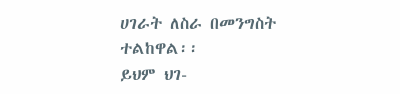ሀገራት ለስራ በመንግስት ተልከዋል፡፡
ይህም ህገ-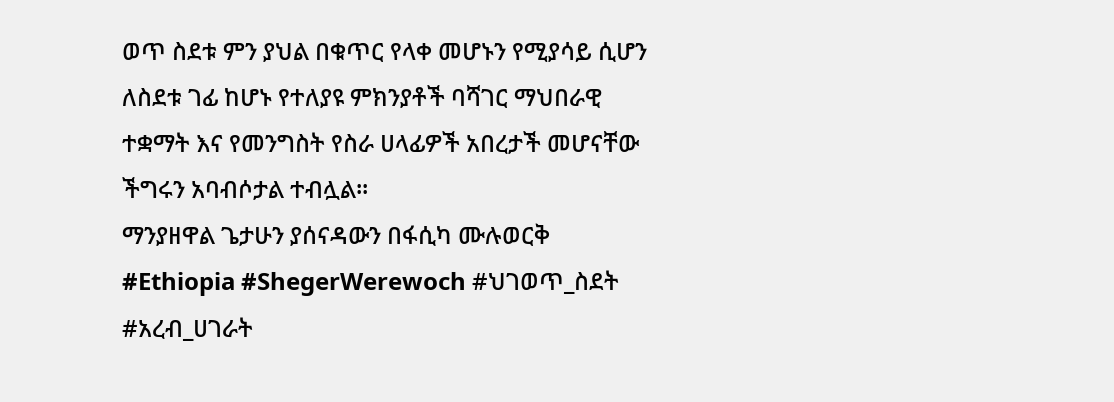ወጥ ስደቱ ምን ያህል በቁጥር የላቀ መሆኑን የሚያሳይ ሲሆን ለስደቱ ገፊ ከሆኑ የተለያዩ ምክንያቶች ባሻገር ማህበራዊ ተቋማት እና የመንግስት የስራ ሀላፊዎች አበረታች መሆናቸው ችግሩን አባብሶታል ተብሏል፡፡
ማንያዘዋል ጌታሁን ያሰናዳውን በፋሲካ ሙሉወርቅ
#Ethiopia #ShegerWerewoch #ህገወጥ_ስደት #አረብ_ሀገራት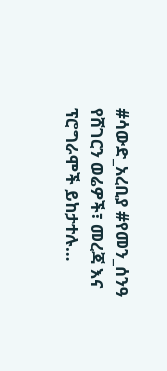#ሳውድ_አረቢያ #የመን_ሰንዓ
የሸገርን ወሬዎች፣ መረጃ እና ፕሮግራሞች ይከታተሉ…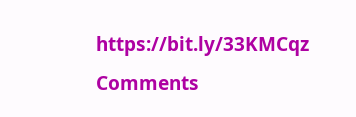https://bit.ly/33KMCqz
Comments